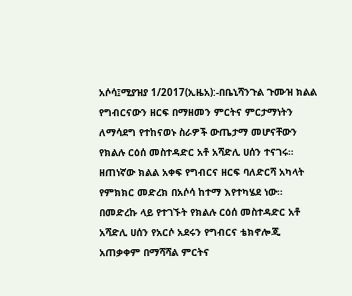አሶሳ፤ሚያዝያ 1/2017(ኢዜአ):-በቤኒሻንጉል ጉሙዝ ክልል የግብርናውን ዘርፍ በማዘመን ምርትና ምርታማነትን ለማሳደግ የተከናወኑ ስራዎች ውጤታማ መሆናቸውን የክልሉ ርዕሰ መስተዳድር አቶ አሻድሊ ሀሰን ተናገሩ።
ዘጠነኛው ክልል አቀፍ የግብርና ዘርፍ ባለድርሻ አካላት የምክክር መድረክ በአሶሳ ከተማ እየተካሄደ ነው።
በመድረኩ ላይ የተገኙት የክልሉ ርዕሰ መስተዳድር አቶ አሻድሊ ሀሰን የአርሶ አደሩን የግብርና ቴክኖሎጂ አጠቃቀም በማሻሻል ምርትና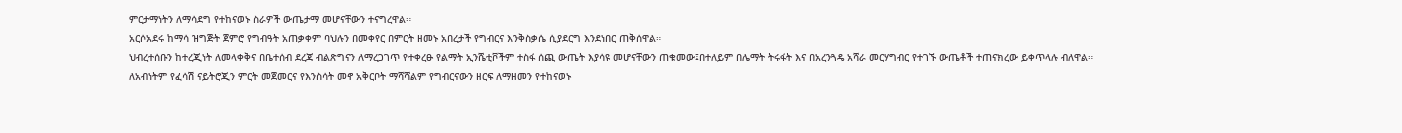ምርታማነትን ለማሳደግ የተከናወኑ ስራዎች ውጤታማ መሆናቸውን ተናግረዋል።
አርሶአደሩ ከማሳ ዝግጅት ጀምሮ የግብዓት አጠቃቀም ባህሉን በመቀየር በምርት ዘመኑ አበረታች የግብርና እንቅስቃሴ ሲያደርግ እንደነበር ጠቅሰዋል።
ህብረተሰቡን ከተረጂነት ለመላቀቅና በቤተሰብ ደረጃ ብልጽግናን ለማረጋገጥ የተቀረፁ የልማት ኢንሼቲቮችም ተስፋ ሰጪ ውጤት እያሳዩ መሆናቸውን ጠቁመው፤በተለይም በሌማት ትሩፋት እና በአረንጓዴ አሻራ መርሃግብር የተገኙ ውጤቶች ተጠናክረው ይቀጥላሉ ብለዋል።
ለአብነትም የፈሳሽ ናይትሮጂን ምርት መጀመርና የእንስሳት መኖ አቅርቦት ማሻሻልም የግብርናውን ዘርፍ ለማዘመን የተከናወኑ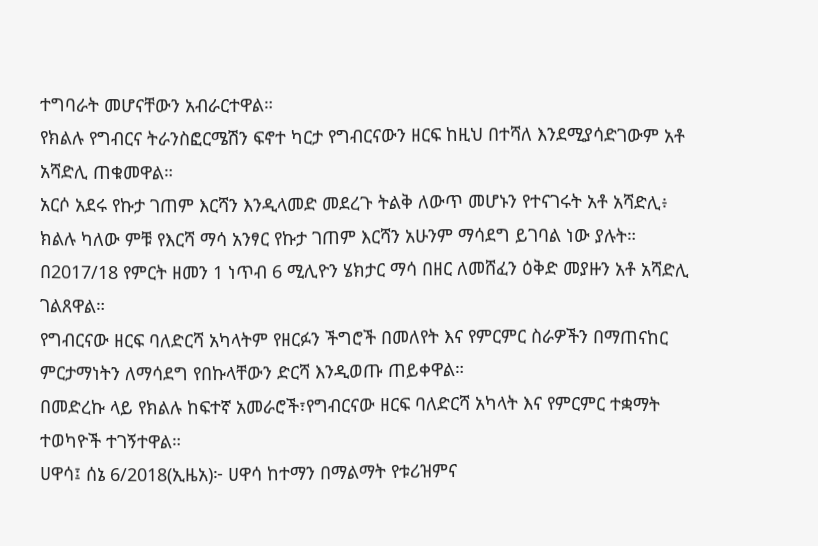ተግባራት መሆናቸውን አብራርተዋል።
የክልሉ የግብርና ትራንስፎርሜሽን ፍኖተ ካርታ የግብርናውን ዘርፍ ከዚህ በተሻለ እንደሚያሳድገውም አቶ አሻድሊ ጠቁመዋል።
አርሶ አደሩ የኩታ ገጠም እርሻን እንዲላመድ መደረጉ ትልቅ ለውጥ መሆኑን የተናገሩት አቶ አሻድሊ፥ ክልሉ ካለው ምቹ የእርሻ ማሳ አንፃር የኩታ ገጠም እርሻን አሁንም ማሳደግ ይገባል ነው ያሉት።
በ2017/18 የምርት ዘመን 1 ነጥብ 6 ሚሊዮን ሄክታር ማሳ በዘር ለመሸፈን ዕቅድ መያዙን አቶ አሻድሊ ገልጸዋል።
የግብርናው ዘርፍ ባለድርሻ አካላትም የዘርፉን ችግሮች በመለየት እና የምርምር ስራዎችን በማጠናከር ምርታማነትን ለማሳደግ የበኩላቸውን ድርሻ እንዲወጡ ጠይቀዋል።
በመድረኩ ላይ የክልሉ ከፍተኛ አመራሮች፣የግብርናው ዘርፍ ባለድርሻ አካላት እና የምርምር ተቋማት ተወካዮች ተገኝተዋል።
ሀዋሳ፤ ሰኔ 6/2018(ኢዜአ)፦ ሀዋሳ ከተማን በማልማት የቱሪዝምና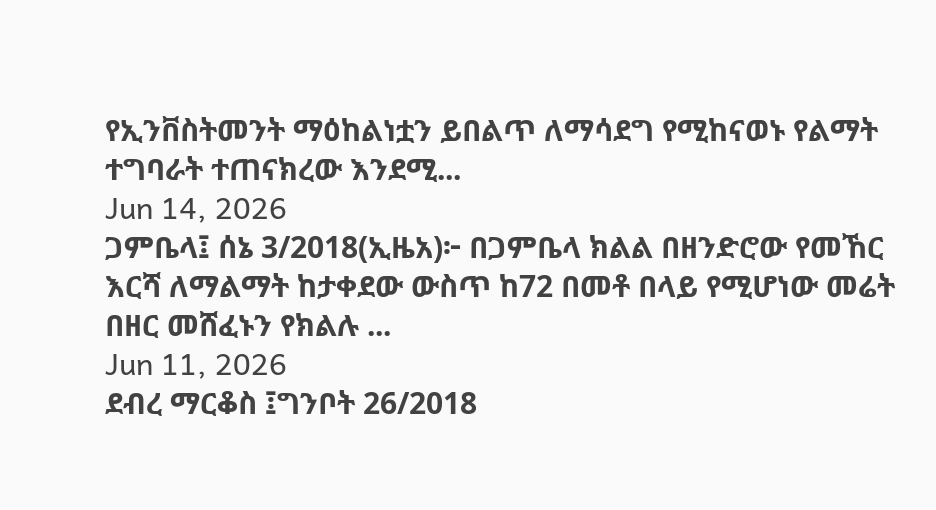የኢንቨስትመንት ማዕከልነቷን ይበልጥ ለማሳደግ የሚከናወኑ የልማት ተግባራት ተጠናክረው እንደሚ...
Jun 14, 2026
ጋምቤላ፤ ሰኔ 3/2018(ኢዜአ)፦ በጋምቤላ ክልል በዘንድሮው የመኸር እርሻ ለማልማት ከታቀደው ውስጥ ከ72 በመቶ በላይ የሚሆነው መሬት በዘር መሸፈኑን የክልሉ ...
Jun 11, 2026
ደብረ ማርቆስ ፤ግንቦት 26/2018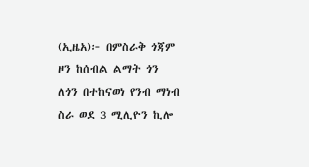(ኢዜአ)፦ በምስራቅ ጎጃም ዞን ከሰብል ልማት ጎን ለጎን በተከናወነ የንብ ማነብ ስራ ወደ 3 ሚሊዮን ኪሎ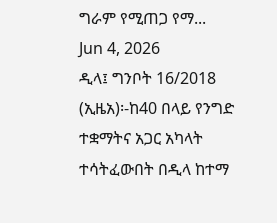ግራም የሚጠጋ የማ...
Jun 4, 2026
ዲላ፤ ግንቦት 16/2018 (ኢዜአ)፡-ከ40 በላይ የንግድ ተቋማትና አጋር አካላት ተሳትፈውበት በዲላ ከተማ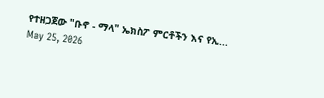የተዘጋጀው "ቡኖ - ማላ" ኤክስፖ ምርቶችን እና የኢ...
May 25, 2026